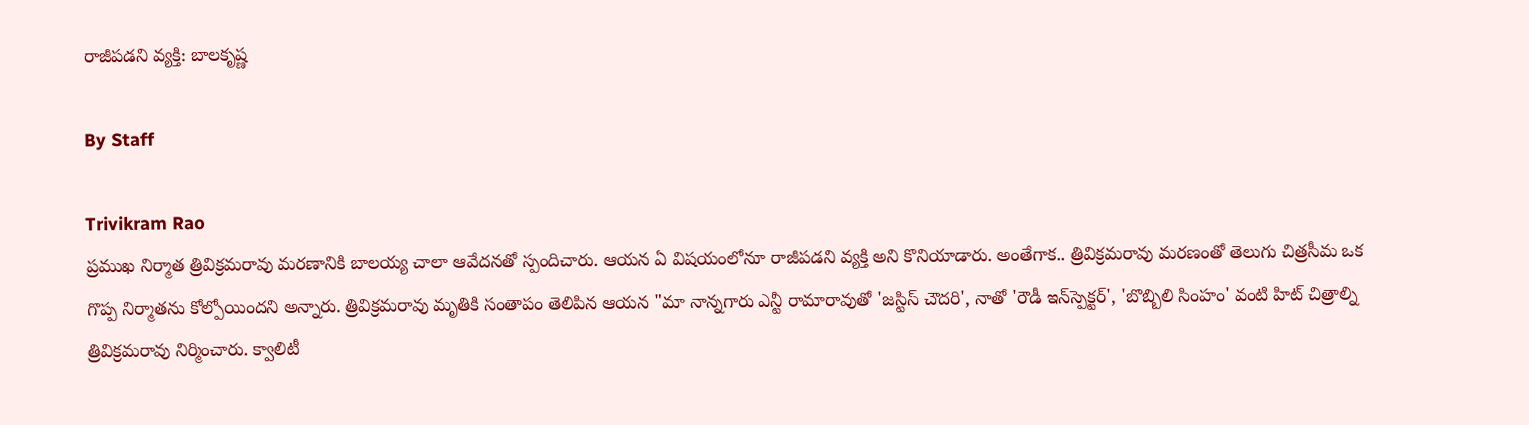రాజీపడని వ్యక్తి: బాలకృష్ణ

By Staff

Trivikram Rao
ప్రముఖ నిర్మాత త్రివిక్రమరావు మరణానికి బాలయ్య చాలా ఆవేదనతో స్పందిచారు. ఆయన ఏ విషయంలోనూ రాజీపడని వ్యక్తి అని కొనియాడారు. అంతేగాక.. త్రివిక్రమరావు మరణంతో తెలుగు చిత్రసీమ ఒక గొప్ప నిర్మాతను కోల్పోయిందని అన్నారు. త్రివిక్రమరావు మృతికి సంతాపం తెలిపిన ఆయన "మా నాన్నగారు ఎన్టీ రామారావుతో 'జస్టిస్‌ చౌదరి', నాతో 'రౌడీ ఇన్‌స్పెక్టర్‌', 'బొబ్బిలి సింహం' వంటి హిట్‌ చిత్రాల్ని త్రివిక్రమరావు నిర్మించారు. క్వాలిటీ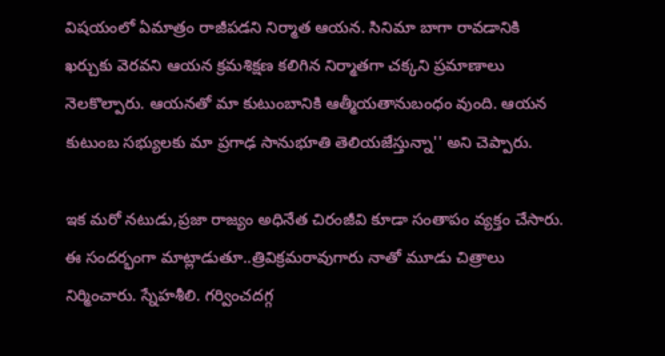విషయంలో ఏమాత్రం రాజీపడని నిర్మాత ఆయన. సినిమా బాగా రావడానికి ఖర్చుకు వెరవని ఆయన క్రమశిక్షణ కలిగిన నిర్మాతగా చక్కని ప్రమాణాలు నెలకొల్పారు. ఆయనతో మా కుటుంబానికి ఆత్మీయతానుబంధం వుంది. ఆయన కుటుంబ సభ్యులకు మా ప్రగాఢ సానుభూతి తెలియజేస్తున్నా'' అని చెప్పారు.

ఇక మరో నటుడు,ప్రజా రాజ్యం అధినేత చిరంజీవి కూడా సంతాపం వ్యక్తం చేసారు. ఈ సందర్భంగా మాట్లాడుతూ..త్రివిక్రమరావుగారు నాతో మూడు చిత్రాలు నిర్మించారు. స్నేహశీలి. గర్వించదగ్గ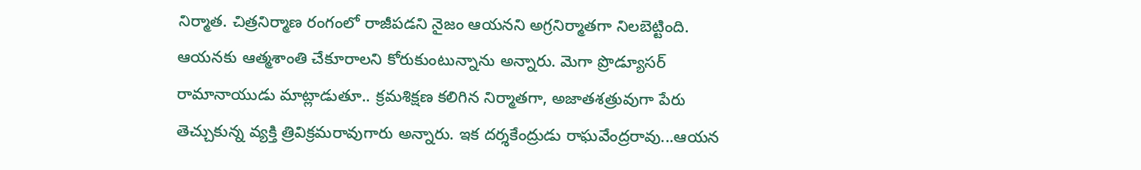నిర్మాత. చిత్రనిర్మాణ రంగంలో రాజీపడని నైజం ఆయనని అగ్రనిర్మాతగా నిలబెట్టింది. ఆయనకు ఆత్మశాంతి చేకూరాలని కోరుకుంటున్నాను అన్నారు. మెగా ప్రొడ్యూసర్ రామానాయుడు మాట్లాడుతూ.. క్రమశిక్షణ కలిగిన నిర్మాతగా, అజాతశత్రువుగా పేరు తెచ్చుకున్న వ్యక్తి త్రివిక్రమరావుగారు అన్నారు. ఇక దర్శకేంద్రుడు రాఘవేంద్రరావు...ఆయన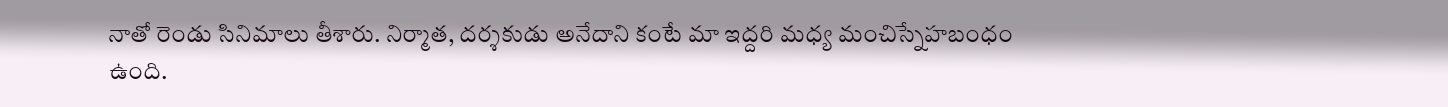నాతో రెండు సినిమాలు తీశారు. నిర్మాత, దర్శకుడు అనేదాని కంటే మా ఇద్దరి మధ్య మంచిస్నేహబంధం ఉంది.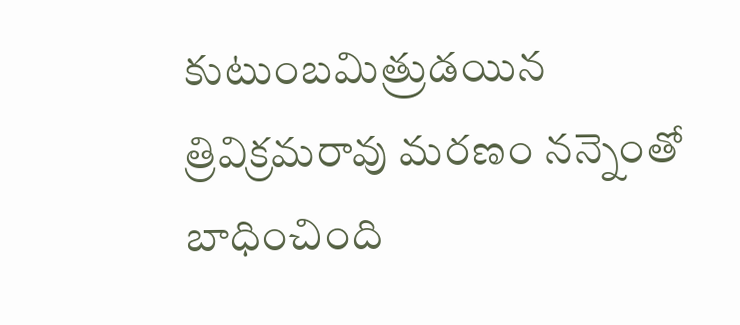కుటుంబమిత్రుడయిన త్రివిక్రమరావు మరణం నన్నెంతో బాధించింది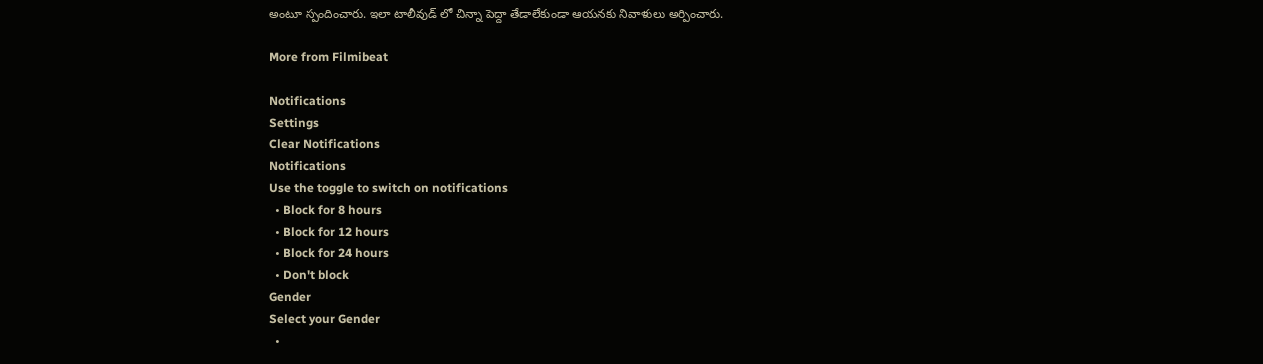అంటూ స్పందించారు. ఇలా టాలీవుడ్ లో చిన్నా పెద్దా తేడాలేకుండా ఆయనకు నివాళులు అర్పించారు.

More from Filmibeat

Notifications
Settings
Clear Notifications
Notifications
Use the toggle to switch on notifications
  • Block for 8 hours
  • Block for 12 hours
  • Block for 24 hours
  • Don't block
Gender
Select your Gender
  •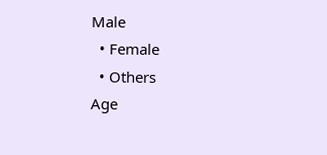Male
  • Female
  • Others
Age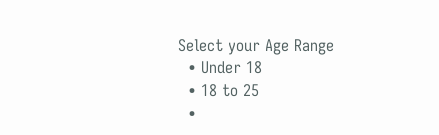Select your Age Range
  • Under 18
  • 18 to 25
  •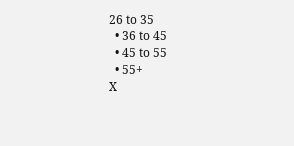26 to 35
  • 36 to 45
  • 45 to 55
  • 55+
X